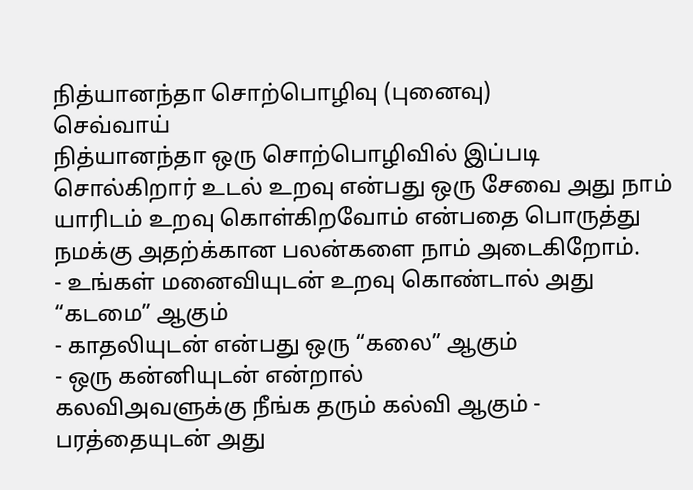நித்யானந்தா சொற்பொழிவு (புனைவு)
செவ்வாய்
நித்யானந்தா ஒரு சொற்பொழிவில் இப்படி சொல்கிறார் உடல் உறவு என்பது ஒரு சேவை அது நாம் யாரிடம் உறவு கொள்கிறவோம் என்பதை பொருத்து நமக்கு அதற்க்கான பலன்களை நாம் அடைகிறோம்.
- உங்கள் மனைவியுடன் உறவு கொண்டால் அது “கடமை” ஆகும்
- காதலியுடன் என்பது ஒரு “கலை” ஆகும்
- ஒரு கன்னியுடன் என்றால்
கலவிஅவளுக்கு நீங்க தரும் கல்வி ஆகும் - பரத்தையுடன் அது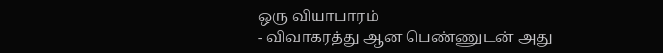ஒரு வியாபாரம்
- விவாகரத்து ஆன பெண்ணுடன் அது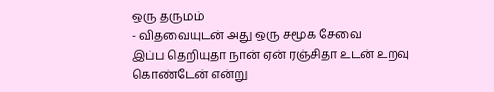ஒரு தருமம்
- விதவையுடன் அது ஒரு சமூக சேவை
இப்ப தெறியுதா நான் ஏன் ரஞ்சிதா உடன் உறவு கொண்டேன் என்று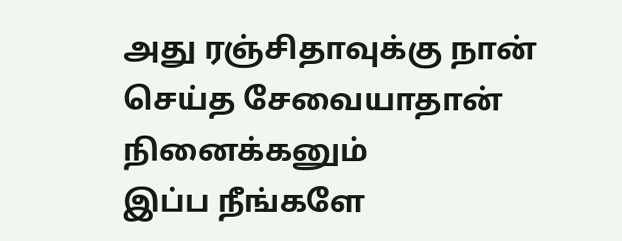அது ரஞ்சிதாவுக்கு நான் செய்த சேவையாதான் நினைக்கனும்
இப்ப நீங்களே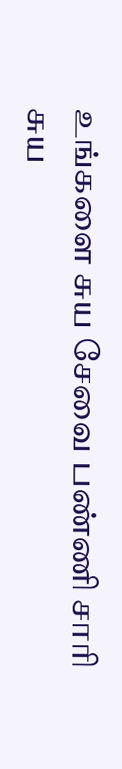உங்களை சுய சேவை பண்ணி சாரி சுய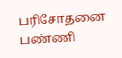பரிசோதனை பண்ணி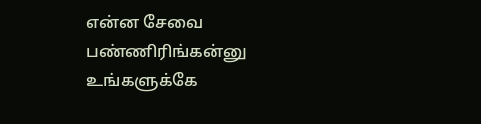என்ன சேவை பண்ணிரிங்கன்னு உங்களுக்கே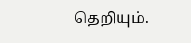தெறியும்.